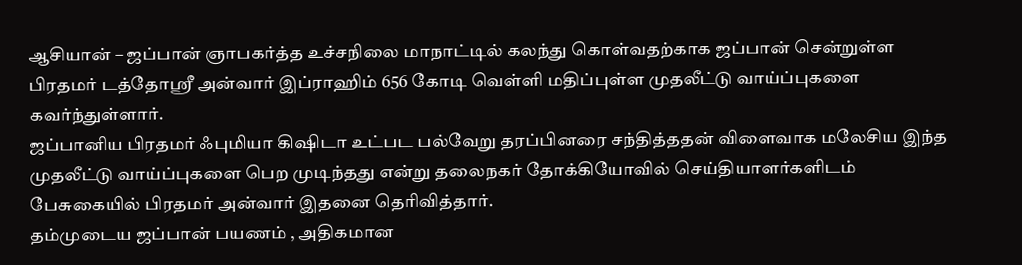ஆசியான் – ஜப்பான் ஞாபகர்த்த உச்சநிலை மாநாட்டில் கலந்து கொள்வதற்காக ஜப்பான் சென்றுள்ள பிரதமர் டத்தோஸ்ரீ அன்வார் இப்ராஹிம் 656 கோடி வெள்ளி மதிப்புள்ள முதலீட்டு வாய்ப்புகளை கவர்ந்துள்ளார்.
ஜப்பானிய பிரதமர் ஃபுமியா கிஷிடா உட்பட பல்வேறு தரப்பினரை சந்தித்ததன் விளைவாக மலேசிய இந்த முதலீட்டு வாய்ப்புகளை பெற முடிந்தது என்று தலைநகர் தோக்கியோவில் செய்தியாளர்களிடம் பேசுகையில் பிரதமர் அன்வார் இதனை தெரிவித்தார்.
தம்முடைய ஜப்பான் பயணம் , அதிகமான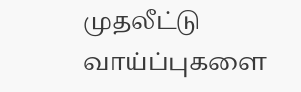முதலீட்டு வாய்ப்புகளை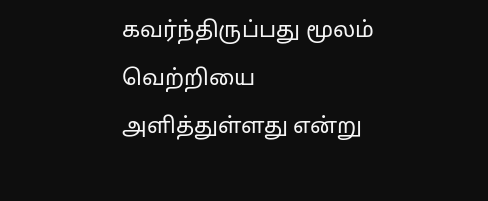கவர்ந்திருப்பது மூலம் வெற்றியை அளித்துள்ளது என்று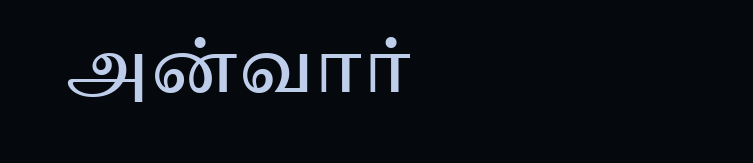அன்வார்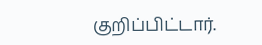குறிப்பிட்டார்.